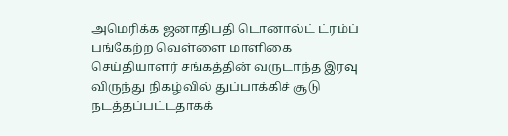அமெரிக்க ஜனாதிபதி டொனால்ட் ட்ரம்ப் பங்கேற்ற வெள்ளை மாளிகை செய்தியாளர் சங்கத்தின் வருடாந்த இரவு விருந்து நிகழ்வில் துப்பாக்கிச் சூடு நடத்தப்பட்டதாகக்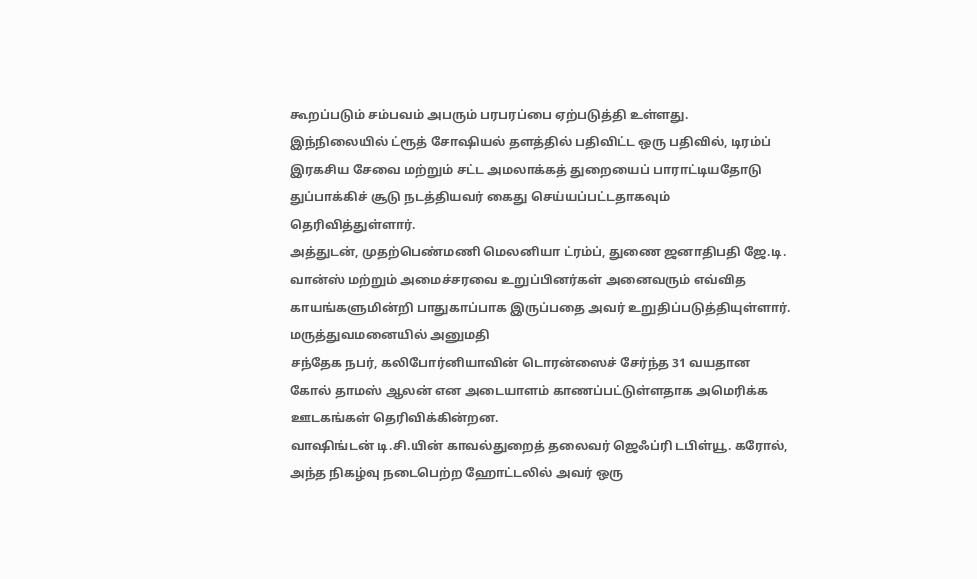கூறப்படும் சம்பவம் அபரும் பரபரப்பை ஏற்படுத்தி உள்ளது.
இந்நிலையில் ட்ரூத் சோஷியல் தளத்தில் பதிவிட்ட ஒரு பதிவில், டிரம்ப் இரகசிய சேவை மற்றும் சட்ட அமலாக்கத் துறையைப் பாராட்டியதோடு துப்பாக்கிச் சூடு நடத்தியவர் கைது செய்யப்பட்டதாகவும் தெரிவித்துள்ளார்.
அத்துடன், முதற்பெண்மணி மெலனியா ட்ரம்ப், துணை ஜனாதிபதி ஜே.டி. வான்ஸ் மற்றும் அமைச்சரவை உறுப்பினர்கள் அனைவரும் எவ்வித காயங்களுமின்றி பாதுகாப்பாக இருப்பதை அவர் உறுதிப்படுத்தியுள்ளார்.
மருத்துவமனையில் அனுமதி
சந்தேக நபர், கலிபோர்னியாவின் டொரன்ஸைச் சேர்ந்த 31 வயதான கோல் தாமஸ் ஆலன் என அடையாளம் காணப்பட்டுள்ளதாக அமெரிக்க ஊடகங்கள் தெரிவிக்கின்றன.
வாஷிங்டன் டி.சி.யின் காவல்துறைத் தலைவர் ஜெஃப்ரி டபிள்யூ. கரோல், அந்த நிகழ்வு நடைபெற்ற ஹோட்டலில் அவர் ஒரு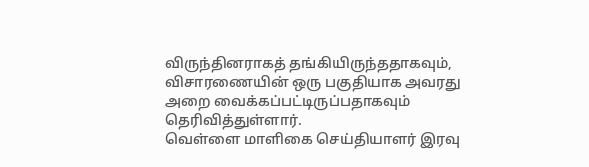விருந்தினராகத் தங்கியிருந்ததாகவும், விசாரணையின் ஒரு பகுதியாக அவரது அறை வைக்கப்பட்டிருப்பதாகவும் தெரிவித்துள்ளார்.
வெள்ளை மாளிகை செய்தியாளர் இரவு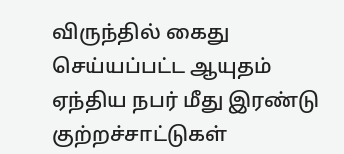விருந்தில் கைது செய்யப்பட்ட ஆயுதம் ஏந்திய நபர் மீது இரண்டு குற்றச்சாட்டுகள்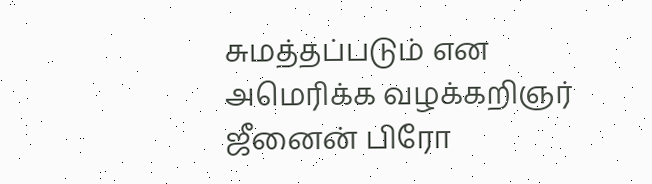சுமத்தப்படும் என அமெரிக்க வழக்கறிஞர் ஜீனைன் பிரோ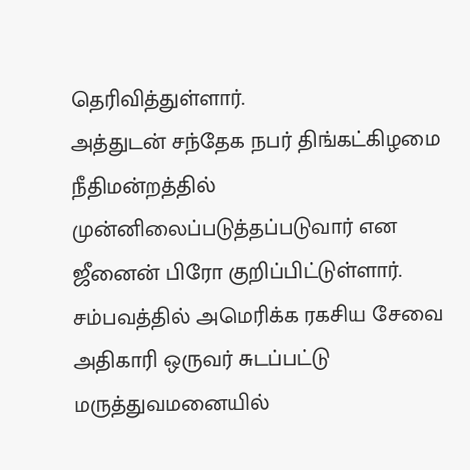தெரிவித்துள்ளார்.
அத்துடன் சந்தேக நபர் திங்கட்கிழமை நீதிமன்றத்தில் முன்னிலைப்படுத்தப்படுவார் என ஜீனைன் பிரோ குறிப்பிட்டுள்ளார்.
சம்பவத்தில் அமெரிக்க ரகசிய சேவை அதிகாரி ஒருவர் சுடப்பட்டு மருத்துவமனையில்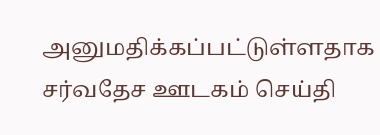அனுமதிக்கப்பட்டுள்ளதாக சர்வதேச ஊடகம் செய்தி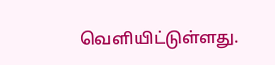வெளியிட்டுள்ளது.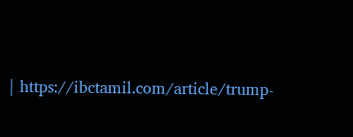| https://ibctamil.com/article/trump-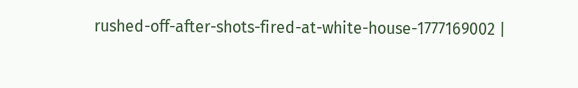rushed-off-after-shots-fired-at-white-house-1777169002 |